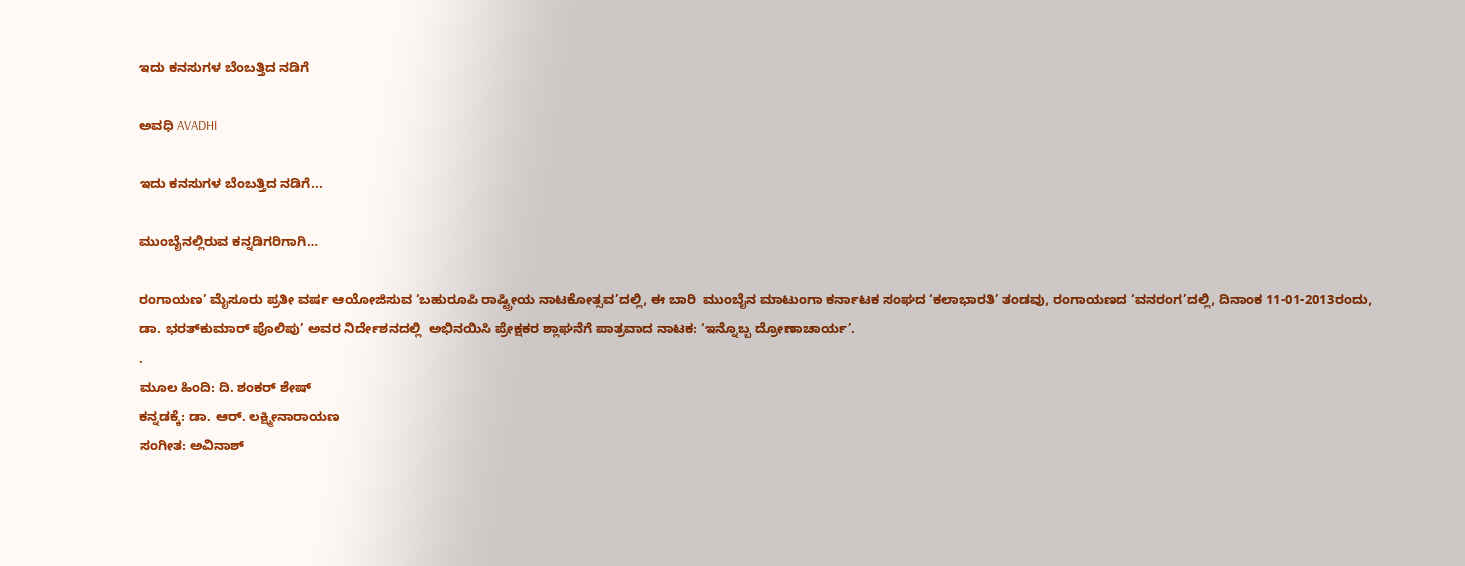ಇದು ಕನಸುಗಳ ಬೆಂಬತ್ತಿದ ನಡಿಗೆ‍

ಅವಧಿ AVADHI

ಇದು ಕನಸುಗಳ ಬೆಂಬತ್ತಿದ ನಡಿಗೆ...

ಮುಂಬೈನಲ್ಲಿರುವ ಕನ್ನಡಿಗರಿಗಾಗಿ…

ರಂಗಾಯಣ’ ಮೈಸೂರು ಪ್ರತೀ ವರ್ಷ ಆಯೋಜಿಸುವ ‘ಬಹುರೂಪಿ ರಾಷ್ಟ್ರೀಯ ನಾಟಕೋತ್ಸವ’ದಲ್ಲಿ, ಈ ಬಾರಿ  ಮುಂಬೈನ ಮಾಟುಂಗಾ ಕರ್ನಾಟಕ ಸಂಘದ ‘ಕಲಾಭಾರತಿ’ ತಂಡವು, ರಂಗಾಯಣದ ‘ವನರಂಗ’ದಲ್ಲಿ, ದಿನಾಂಕ 11-01-2013ರಂದು, ಡಾ. ಭರತ್‍ಕುಮಾರ್ ಪೊಲಿಪು’ ಅವರ ನಿರ್ದೇಶನದಲ್ಲಿ  ಅಭಿನಯಿಸಿ ಪ್ರೇಕ್ಷಕರ ಶ್ಲಾಘನೆಗೆ ಪಾತ್ರವಾದ ನಾಟಕ: ‘ಇನ್ನೊಬ್ಬ ದ್ರೋಣಾಚಾರ್ಯ’.
.
ಮೂಲ ಹಿಂದಿ: ದಿ. ಶಂಕರ್ ಶೇಷ್
ಕನ್ನಡಕ್ಕೆ: ಡಾ. ಆರ್. ಲಕ್ಷ್ಮೀನಾರಾಯಣ
ಸಂಗೀತ: ಅವಿನಾಶ್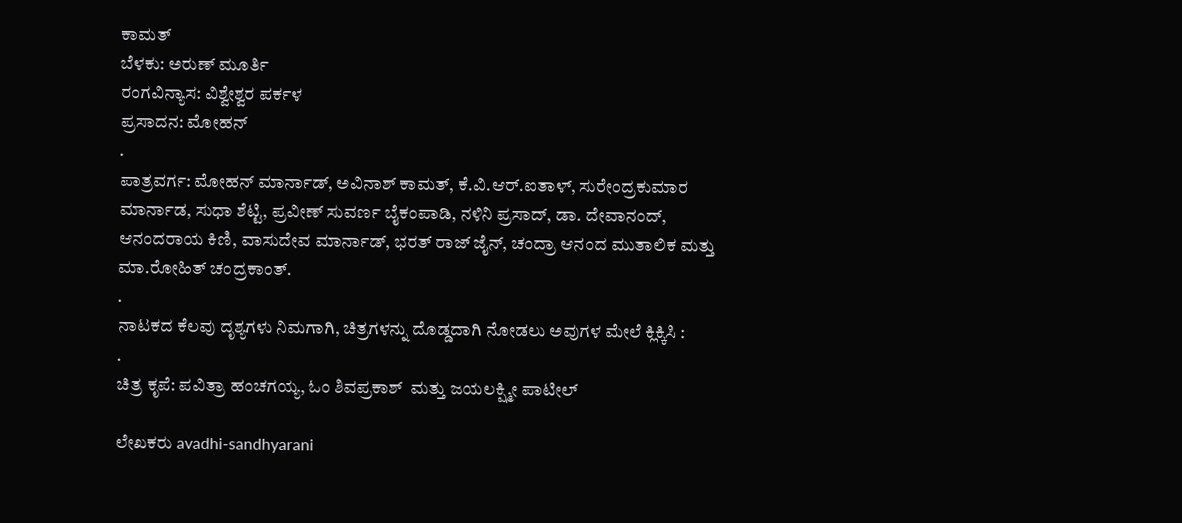ಕಾಮತ್
ಬೆಳಕು: ಅರುಣ್ ಮೂರ್ತಿ
ರಂಗವಿನ್ಯಾಸ: ವಿಶ್ವೇಶ್ವರ ಪರ್ಕಳ
ಪ್ರಸಾದನ: ಮೋಹನ್
.
ಪಾತ್ರವರ್ಗ: ಮೋಹನ್ ಮಾರ್ನಾಡ್, ಅವಿನಾಶ್ ಕಾಮತ್, ಕೆ.ವಿ.ಆರ್.ಐತಾಳ್, ಸುರೇಂದ್ರಕುಮಾರ ಮಾರ್ನಾಡ, ಸುಧಾ ಶೆಟ್ಟಿ, ಪ್ರವೀಣ್ ಸುವರ್ಣ ಬೈಕಂಪಾಡಿ, ನಳಿನಿ ಪ್ರಸಾದ್, ಡಾ. ದೇವಾನಂದ್, ಆನಂದರಾಯ ಕಿಣಿ, ವಾಸುದೇವ ಮಾರ್ನಾಡ್, ಭರತ್ ರಾಜ್ ಜೈನ್, ಚಂದ್ರಾ ಆನಂದ ಮುತಾಲಿಕ ಮತ್ತು ಮಾ.ರೋಹಿತ್ ಚಂದ್ರಕಾಂತ್.
.
ನಾಟಕದ ಕೆಲವು ದೃಶ್ಯಗಳು ನಿಮಗಾಗಿ, ಚಿತ್ರಗಳನ್ನು ದೊಡ್ಡದಾಗಿ ನೋಡಲು ಅವುಗಳ ಮೇಲೆ ಕ್ಲಿಕ್ಕಿಸಿ :
.
ಚಿತ್ರ ಕೃಪೆ: ಪವಿತ್ರಾ ಹಂಚಗಯ್ಯ, ಓಂ ಶಿವಪ್ರಕಾಶ್  ಮತ್ತು ಜಯಲಕ್ಷ್ಮೀ ಪಾಟೀಲ್

ಲೇಖಕರು avadhi-sandhyarani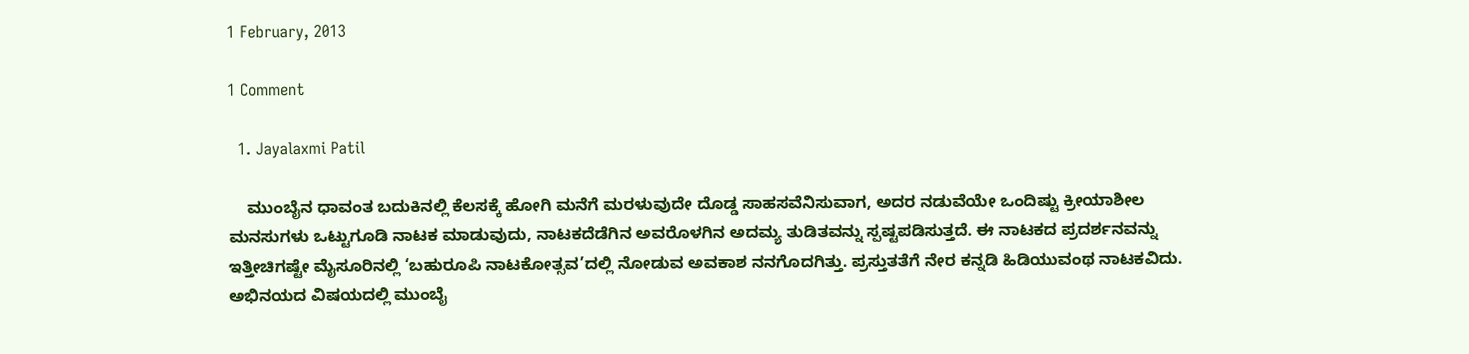1 February, 2013

1 Comment

  1. Jayalaxmi Patil

    ಮುಂಬೈನ ಧಾವಂತ ಬದುಕಿನಲ್ಲಿ ಕೆಲಸಕ್ಕೆ ಹೋಗಿ ಮನೆಗೆ ಮರಳುವುದೇ ದೊಡ್ಡ ಸಾಹಸವೆನಿಸುವಾಗ, ಅದರ ನಡುವೆಯೇ ಒಂದಿಷ್ಟು ಕ್ರೀಯಾಶೀಲ ಮನಸುಗಳು ಒಟ್ಟುಗೂಡಿ ನಾಟಕ ಮಾಡುವುದು, ನಾಟಕದೆಡೆಗಿನ ಅವರೊಳಗಿನ ಅದಮ್ಯ ತುಡಿತವನ್ನು ಸ್ಪಷ್ಟಪಡಿಸುತ್ತದೆ. ಈ ನಾಟಕದ ಪ್ರದರ್ಶನವನ್ನು ಇತ್ತೀಚಿಗಷ್ಟೇ ಮೈಸೂರಿನಲ್ಲಿ ‘ಬಹುರೂಪಿ ನಾಟಕೋತ್ಸವ’ದಲ್ಲಿ ನೋಡುವ ಅವಕಾಶ ನನಗೊದಗಿತ್ತು. ಪ್ರಸ್ತುತತೆಗೆ ನೇರ ಕನ್ನಡಿ ಹಿಡಿಯುವಂಥ ನಾಟಕವಿದು. ಅಭಿನಯದ ವಿಷಯದಲ್ಲಿ ಮುಂಬೈ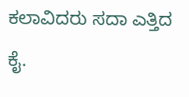ಕಲಾವಿದರು ಸದಾ ಎತ್ತಿದ ಕೈ.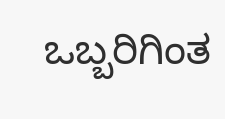ಒಬ್ಬರಿಗಿಂತ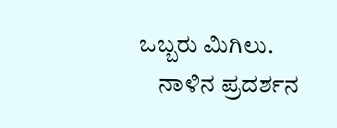ಒಬ್ಬರು ಮಿಗಿಲು.
    ನಾಳಿನ ಪ್ರದರ್ಶನ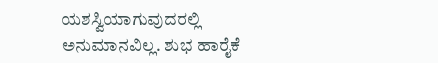ಯಶಸ್ವಿಯಾಗುವುದರಲ್ಲಿ ಅನುಮಾನವಿಲ್ಲ. ಶುಭ ಹಾರೈಕೆ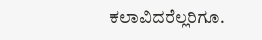ಕಲಾವಿದರೆಲ್ಲರಿಗೂ.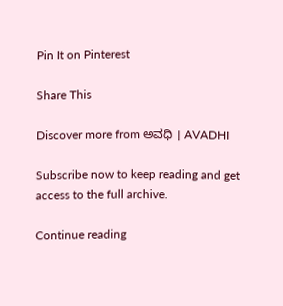Pin It on Pinterest

Share This

Discover more from ಅವಧಿ । AVADHI

Subscribe now to keep reading and get access to the full archive.

Continue reading